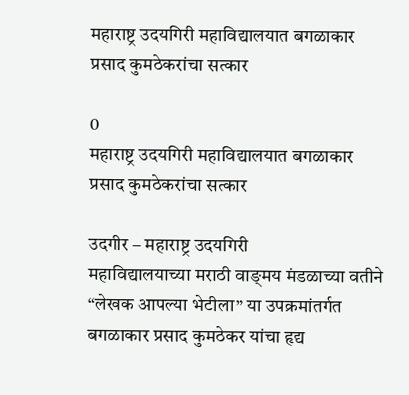महाराष्ट्र उदयगिरी महाविद्यालयात बगळाकार प्रसाद कुमठेकरांचा सत्कार

0
महाराष्ट्र उदयगिरी महाविद्यालयात बगळाकार प्रसाद कुमठेकरांचा सत्कार

उदगीर – महाराष्ट्र उदयगिरी
महाविद्यालयाच्या मराठी वाङ्‌मय मंडळाच्या वतीने “लेखक आपल्या भेटीला” या उपक्रमांतर्गत बगळाकार प्रसाद कुमठेकर यांचा हृद्य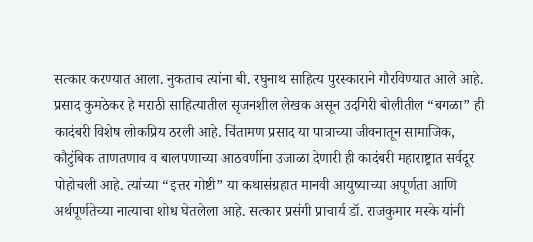सत्कार करण्यात आला. नुकताच त्यांना बी. रघुनाथ साहित्य पुरस्काराने गौरविण्यात आले आहे. प्रसाद कुमठेकर हे मराठी साहित्यातील सृजनशील लेखक असून उदगिरी बोलीतील “बगळा” ही कादंबरी विशेष लोकप्रिय ठरली आहे. चिंतामण प्रसाद या पात्राच्या जीवनातून सामाजिक, कौटुंबिक ताणतणाव व बालपणाच्या आठवणींना उजाळा देणारी ही कादंबरी महाराष्ट्रात सर्वदूर पोहोचली आहे. त्यांच्या “इत्तर गोष्टी” या कथासंग्रहात मानवी आयुष्याच्या अपूर्णता आणि अर्थपूर्णतेच्या नात्याचा शोध घेतलेला आहे. सत्कार प्रसंगी प्राचार्य डॉ. राजकुमार मस्के यांनी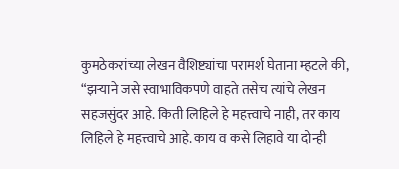कुमठेकरांच्या लेखन वैशिष्ट्यांचा परामर्श घेताना म्हटले की, “झऱ्याने जसे स्वाभाविकपणे वाहते तसेच त्यांचे लेखन सहजसुंदर आहे. किती लिहिले हे महत्त्वाचे नाही, तर काय लिहिले हे महत्त्वाचे आहे. काय व कसे लिहावे या दोन्ही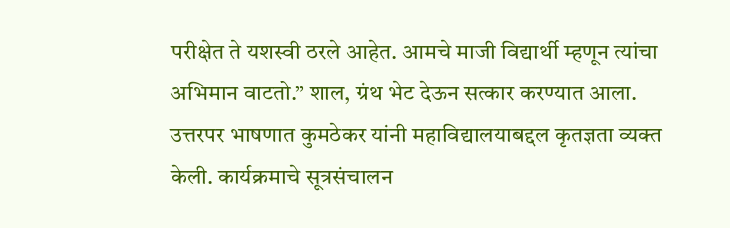परीक्षेत ते यशस्वी ठरले आहेत. आमचे माजी विद्यार्थी म्हणून त्यांचा अभिमान वाटतो.” शाल, ग्रंथ भेट देऊन सत्कार करण्यात आला. उत्तरपर भाषणात कुमठेकर यांनी महाविद्यालयाबद्दल कृतज्ञता व्यक्त केली. कार्यक्रमाचे सूत्रसंचालन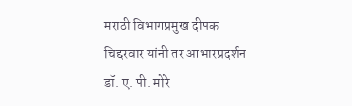मराठी विभागप्रमुख दीपक चिद्दरवार यांनी तर आभारप्रदर्शन डॉ. ए. पी. मोरे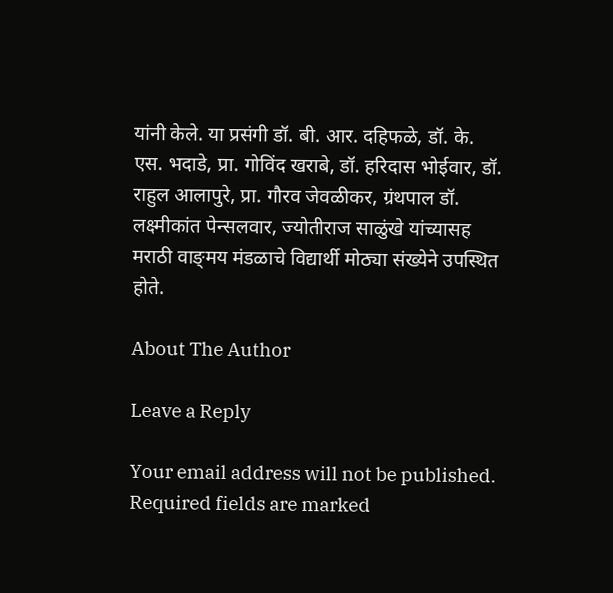यांनी केले. या प्रसंगी डॉ. बी. आर. दहिफळे, डॉ. के. एस. भदाडे, प्रा. गोविंद खराबे, डॉ. हरिदास भोईवार, डॉ. राहुल आलापुरे, प्रा. गौरव जेवळीकर, ग्रंथपाल डॉ. लक्ष्मीकांत पेन्सलवार, ज्योतीराज साळुंखे यांच्यासह मराठी वाङ्‌मय मंडळाचे विद्यार्थी मोठ्या संख्येने उपस्थित होते.

About The Author

Leave a Reply

Your email address will not be published. Required fields are marked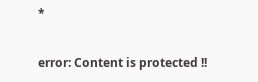*

error: Content is protected !!